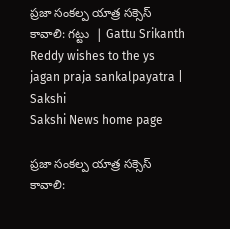ప్రజా సంకల్ప యాత్ర సక్సెస్‌ కావాలి: గట్టు  | Gattu Srikanth Reddy wishes to the ys jagan praja sankalpayatra | Sakshi
Sakshi News home page

ప్రజా సంకల్ప యాత్ర సక్సెస్‌ కావాలి: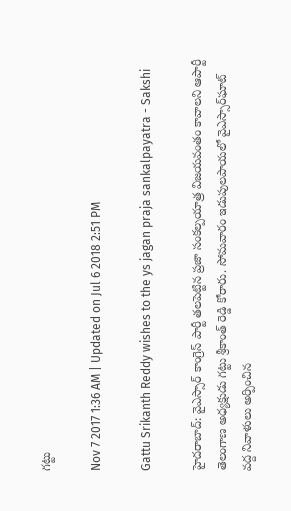గట్టు

Nov 7 2017 1:36 AM | Updated on Jul 6 2018 2:51 PM

Gattu Srikanth Reddy wishes to the ys jagan praja sankalpayatra - Sakshi

హైదరాబాద్‌: వైఎస్సార్‌ కాంగ్రెస్‌ పార్టీ తలపెట్టిన ప్రజా సంకల్పయాత్ర విజయవంతం కావాలని ఆపార్టీ తెలంగాణ అధ్యక్షుడు గట్టు శ్రీకాంత్‌ రెడ్డి కోరారు. సోమవారం ఇడుపులపాయలో వైఎస్సార్‌ఘాట్‌ వద్ద నివాళులు అర్పించిన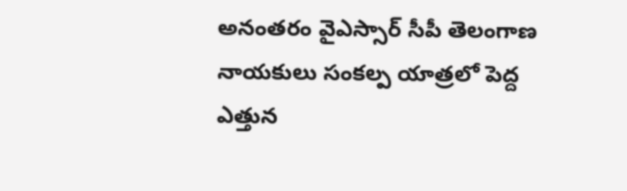అనంతరం వైఎస్సార్‌ సీపీ తెలంగాణ నాయకులు సంకల్ప యాత్రలో పెద్ద ఎత్తున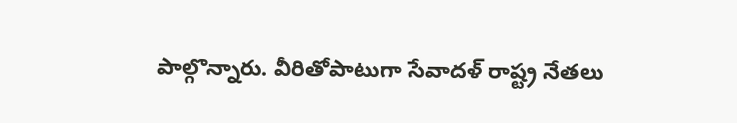పాల్గొన్నారు. వీరితోపాటుగా సేవాదళ్‌ రాష్ట్ర నేతలు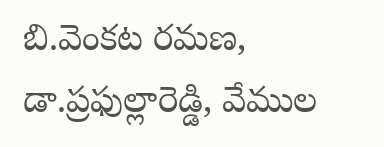బి.వెంకట రమణ, డా.ప్రఫుల్లారెడ్డి, వేముల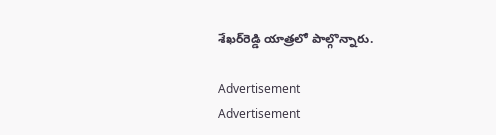శేఖర్‌రెడ్డి యాత్రలో పాల్గొన్నారు.

Advertisement
Advertisement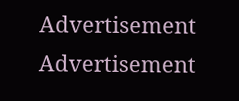Advertisement
Advertisement